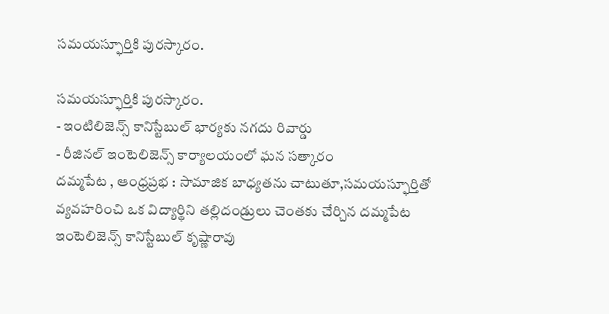సమయస్ఫూర్తికి పురస్కారం.

సమయస్ఫూర్తికి పురస్కారం.
- ఇంటిలిజెన్స్ కానిస్టేబుల్ భార్యకు నగదు రివార్డు
- రీజినల్ ఇంటెలిజెన్స్ కార్యాలయంలో ఘన సత్కారం
దమ్మపేట , ఆంధ్రప్రభ : సామాజిక బాధ్యతను చాటుతూ,సమయస్ఫూర్తితో వ్యవహరించి ఒక విద్యార్థిని తల్లిదండ్రులు చెంతకు చేర్చిన దమ్మపేట ఇంటెలిజెన్స్ కానిస్టేబుల్ కృష్ణారావు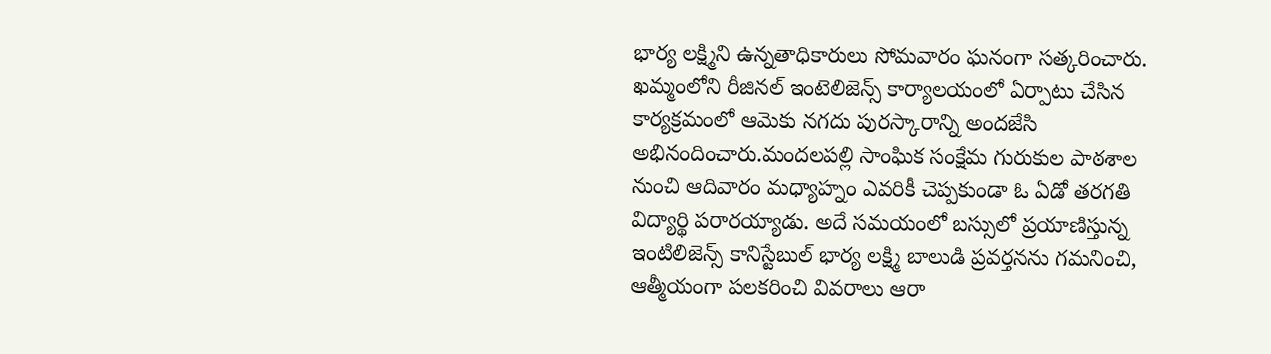భార్య లక్ష్మిని ఉన్నతాధికారులు సోమవారం ఘనంగా సత్కరించారు. ఖమ్మంలోని రీజినల్ ఇంటెలిజెన్స్ కార్యాలయంలో ఏర్పాటు చేసిన కార్యక్రమంలో ఆమెకు నగదు పురస్కారాన్ని అందజేసి అభినందించారు.మందలపల్లి సాంఘిక సంక్షేమ గురుకుల పాఠశాల నుంచి ఆదివారం మధ్యాహ్నం ఎవరికీ చెప్పకుండా ఓ ఏడో తరగతి విద్యార్థి పరారయ్యాడు. అదే సమయంలో బస్సులో ప్రయాణిస్తున్న ఇంటిలిజెన్స్ కానిస్టేబుల్ భార్య లక్ష్మి బాలుడి ప్రవర్తనను గమనించి, ఆత్మీయంగా పలకరించి వివరాలు ఆరా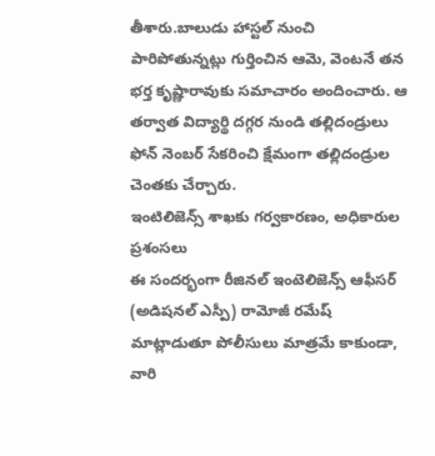తీశారు.బాలుడు హాస్టల్ నుంచి పారిపోతున్నట్లు గుర్తించిన ఆమె, వెంటనే తన భర్త కృష్ణారావుకు సమాచారం అందించారు. ఆ తర్వాత విద్యార్థి దగ్గర నుండి తల్లిదండ్రులు ఫోన్ నెంబర్ సేకరించి క్షేమంగా తల్లిదండ్రుల చెంతకు చేర్చారు.
ఇంటిలిజెన్స్ శాఖకు గర్వకారణం, అధికారుల ప్రశంసలు
ఈ సందర్భంగా రీజినల్ ఇంటెలిజెన్స్ ఆఫీసర్ (అడిషనల్ ఎస్పీ) రామోజీ రమేష్ మాట్లాడుతూ పోలీసులు మాత్రమే కాకుండా, వారి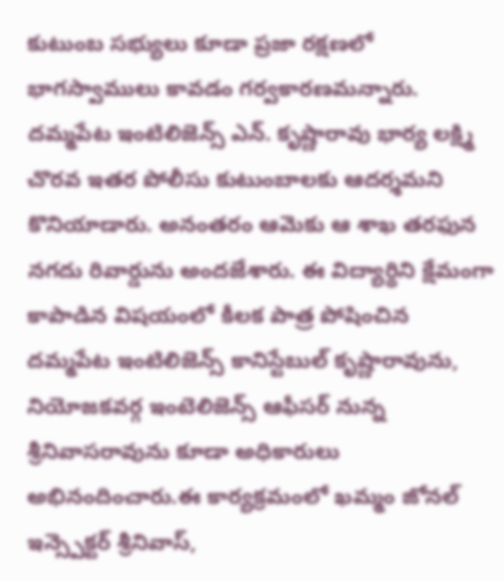కుటుంబ సభ్యులు కూడా ప్రజా రక్షణలో భాగస్వాములు కావడం గర్వకారణమన్నారు. దమ్మపేట ఇంటిలిజెన్స్ ఎన్. కృష్ణారావు భార్య లక్ష్మి చొరవ ఇతర పోలీసు కుటుంబాలకు ఆదర్శమని కొనియాడారు. అనంతరం ఆమెకు ఆ శాఖ తరఫున నగదు రివార్డును అందజేశారు. ఈ విద్యార్థిని క్షేమంగా కాపాడిన విషయంలో కీలక పాత్ర పోషించిన దమ్మపేట ఇంటిలిజెన్స్ కానిస్టేబుల్ కృష్ణారావును, నియోజకవర్గ ఇంటెలిజెన్స్ ఆఫీసర్ నున్న శ్రీనివాసరావును కూడా అధికారులు అభినందించారు.ఈ కార్యక్రమంలో ఖమ్మం జోనల్ ఇన్స్పెక్టర్ శ్రీనివాస్,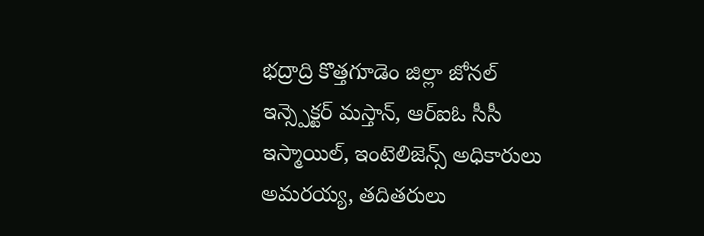భద్రాద్రి కొత్తగూడెం జిల్లా జోనల్ ఇన్స్పెక్టర్ మస్తాన్, ఆర్ఐఓ సీసీ ఇస్మాయిల్, ఇంటెలిజెన్స్ అధికారులు అమరయ్య, తదితరులు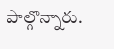పాల్గొన్నారు.